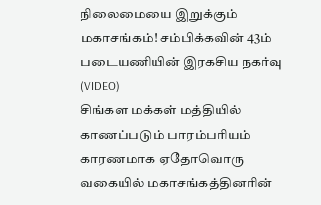நிலைமையை இறுக்கும் மகாசங்கம்! சம்பிக்கவின் 43ம் படையணியின் இரகசிய நகர்வு (VIDEO)
சிங்கள மக்கள் மத்தியில் காணப்படும் பாரம்பரியம் காரணமாக ஏதோவொரு வகையில் மகாசங்கத்தினரின்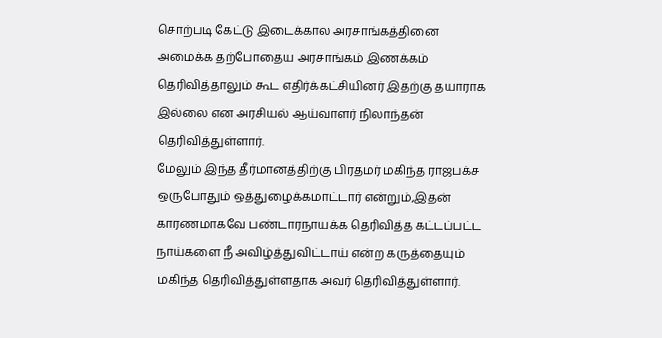சொற்படி கேட்டு இடைக்கால அரசாங்கத்தினை அமைக்க தற்போதைய அரசாங்கம் இணக்கம் தெரிவித்தாலும் கூட எதிர்க்கட்சியினர் இதற்கு தயாராக இல்லை என அரசியல் ஆய்வாளர் நிலாந்தன் தெரிவித்துள்ளார்.
மேலும் இந்த தீர்மானத்திற்கு பிரதமர் மகிந்த ராஜபக்ச ஒருபோதும் ஒத்துழைக்கமாட்டார் என்றும்,இதன் காரணமாகவே பண்டாரநாயக்க தெரிவித்த கட்டப்பட்ட நாய்களை நீ அவிழ்த்துவிட்டாய் என்ற கருத்தையும் மகிந்த தெரிவித்துள்ளதாக அவர் தெரிவித்துள்ளார்.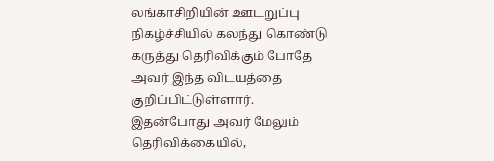லங்காசிறியின் ஊடறுப்பு நிகழ்ச்சியில் கலந்து கொண்டு கருத்து தெரிவிக்கும் போதே அவர் இந்த விடயத்தை குறிப்பிட்டுள்ளார்.
இதன்போது அவர் மேலும் தெரிவிக்கையில்,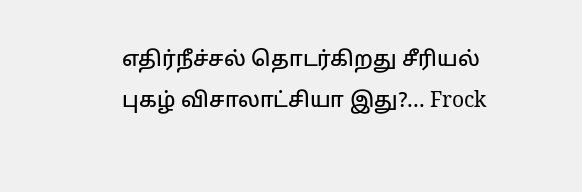எதிர்நீச்சல் தொடர்கிறது சீரியல் புகழ் விசாலாட்சியா இது?... Frock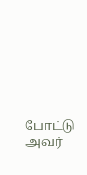போட்டு அவர்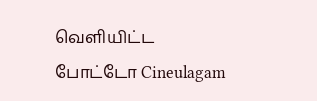வெளியிட்ட போட்டோ Cineulagam